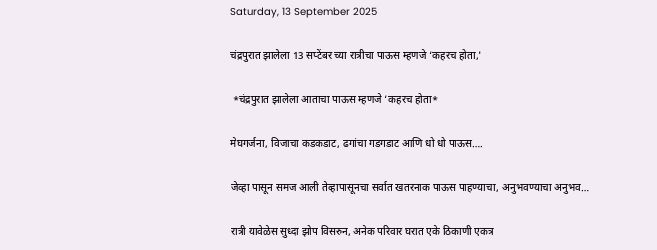Saturday, 13 September 2025

चंद्रपुरात झालेला 13 सप्टेंबर च्या रात्रीचा पाऊस म्हणजे ‘कहरच होता,'

 *चंद्रपुरात झालेला आताचा पाऊस म्हणजे ‘कहरच होता*

मेघगर्जना, विजाचा कडकडाट, ढगांचा गडगडाट आणि धो धो पाऊस….

जेव्हा पासून समज आली तेव्हापासूनचा सर्वात खतरनाक पाऊस पाहण्याचा, अनुभवण्याचा अनुभव…

रात्री यावेळेस सुध्दा झोप विसरुन, अनेक परिवार घरात एके ठिकाणी एकत्र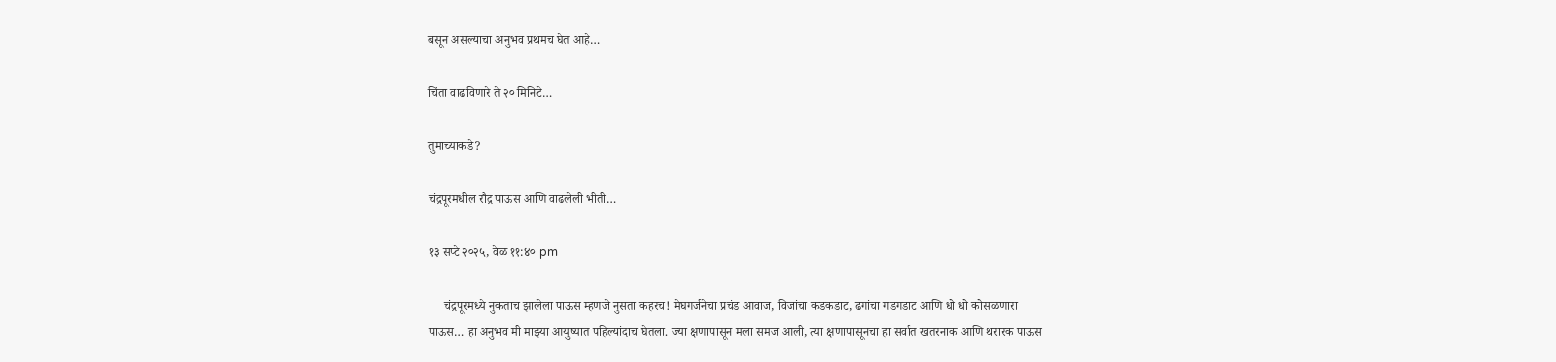बसून असल्याचा अनुभव प्रथमच घेत आहे…

चिंता वाढविणारे ते २० मिनिटे…

तुमाच्याकडे?

चंद्रपूरमधील रौद्र पाऊस आणि वाढलेली भीती…

१३ सप्टे २०२५, वेळ ११:४० pm

     चंद्रपूरमध्ये नुकताच झालेला पाऊस म्हणजे नुसता कहरच! मेघगर्जनेचा प्रचंड आवाज, विजांचा कडकडाट, ढगांचा गडगडाट आणि धो धो कोसळणारा पाऊस… हा अनुभव मी माझ्या आयुष्यात पहिल्यांदाच घेतला. ज्या क्षणापासून मला समज आली, त्या क्षणापासूनचा हा सर्वात खतरनाक आणि थरारक पाऊस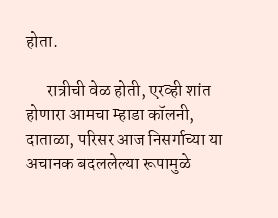होता.

      रात्रीची वेळ होती, एरव्ही शांत होणारा आमचा म्हाडा कॉलनी, दाताळा, परिसर आज निसर्गाच्या या अचानक बदललेल्या रूपामुळे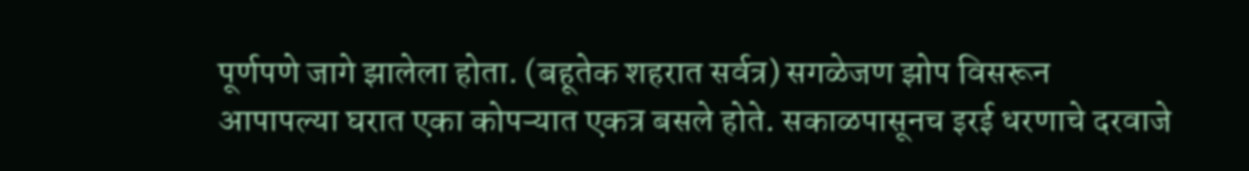पूर्णपणे जागे झालेला होता. (बहूतेक शहरात सर्वत्र) सगळेजण झोप विसरून आपापल्या घरात एका कोपऱ्यात एकत्र बसले होते. सकाळपासूनच इरई धरणाचे दरवाजे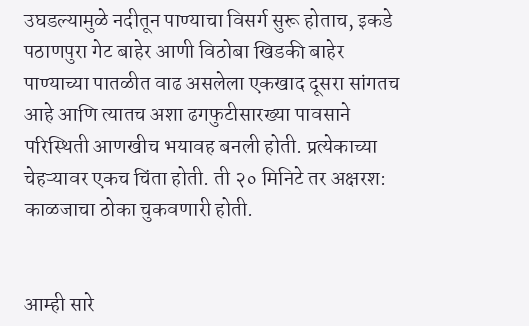उघडल्यामुळे नदीतून पाण्याचा विसर्ग सुरू होताच, इकडे पठाणपुरा गेट बाहेर आणी विठोबा खिडकी बाहेर पाण्याच्या पातळीत वाढ असलेला एकखाद दूसरा सांगतच आहे आणि त्यातच अशा ढगफुटीसारख्या पावसाने परिस्थिती आणखीच भयावह बनली होती. प्रत्येकाच्या चेहऱ्यावर एकच चिंता होती. ती २० मिनिटे तर अक्षरश: काळजाचा ठोका चुकवणारी होती.


आम्ही सारे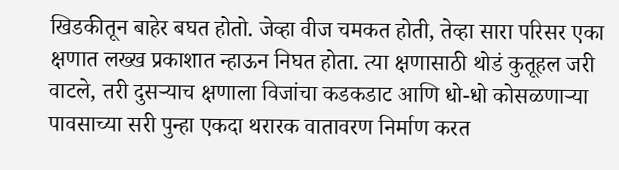खिडकीतून बाहेर बघत होतो. जेव्हा वीज चमकत होती, तेव्हा सारा परिसर एका क्षणात लख्ख प्रकाशात न्हाऊन निघत होता. त्या क्षणासाठी थोडं कुतूहल जरी वाटले, तरी दुसऱ्याच क्षणाला विजांचा कडकडाट आणि धो-धो कोसळणाऱ्या पावसाच्या सरी पुन्हा एकदा थरारक वातावरण निर्माण करत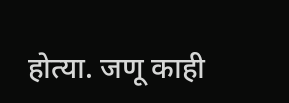होत्या. जणू काही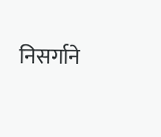निसर्गाने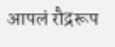आपलं रौद्ररूप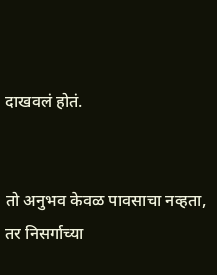दाखवलं होतं.


तो अनुभव केवळ पावसाचा नव्हता, तर निसर्गाच्या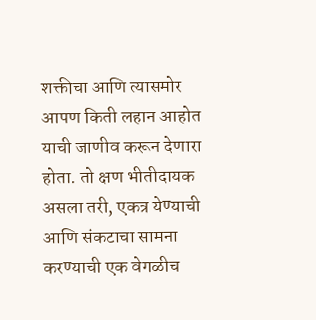शक्तीचा आणि त्यासमोर आपण किती लहान आहोत याची जाणीव करून देणारा होता. तो क्षण भीतीदायक असला तरी, एकत्र येण्याची आणि संकटाचा सामना करण्याची एक वेगळीच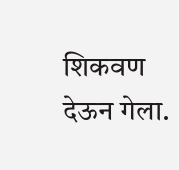शिकवण देऊन गेला.